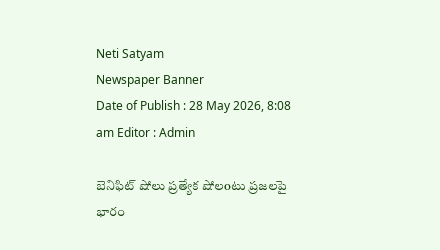Neti Satyam
Newspaper Banner
Date of Publish : 28 May 2026, 8:08 am Editor : Admin

బెనిఫిట్ షోలు ప్రత్యేక షోలoటు ప్రజలపై భారం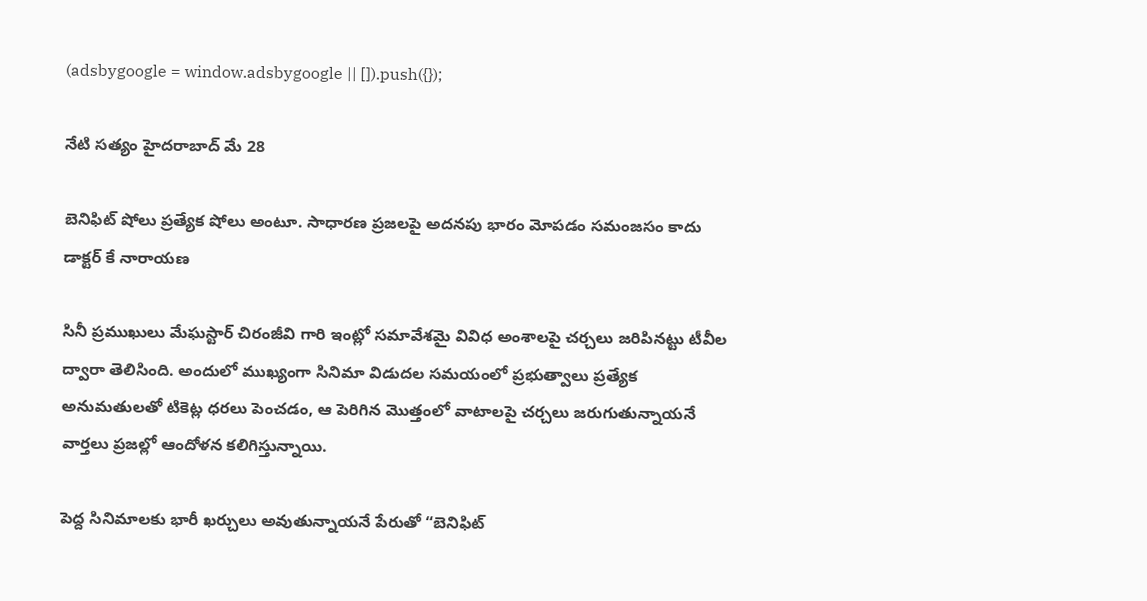(adsbygoogle = window.adsbygoogle || []).push({});

నేటి సత్యం హైదరాబాద్ మే 28

బెనిఫిట్ షోలు ప్రత్యేక షోలు అంటూ. సాధారణ ప్రజలపై అదనపు భారం మోపడం సమంజసం కాదు డాక్టర్ కే నారాయణ

సినీ ప్రముఖులు మేఘస్టార్ చిరంజీవి గారి ఇంట్లో సమావేశమై వివిధ అంశాలపై చర్చలు జరిపినట్టు టీవీల ద్వారా తెలిసింది. అందులో ముఖ్యంగా సినిమా విడుదల సమయంలో ప్రభుత్వాలు ప్రత్యేక అనుమతులతో టికెట్ల ధరలు పెంచడం, ఆ పెరిగిన మొత్తంలో వాటాలపై చర్చలు జరుగుతున్నాయనే వార్తలు ప్రజల్లో ఆందోళన కలిగిస్తున్నాయి.

పెద్ద సినిమాలకు భారీ ఖర్చులు అవుతున్నాయనే పేరుతో “బెనిఫిట్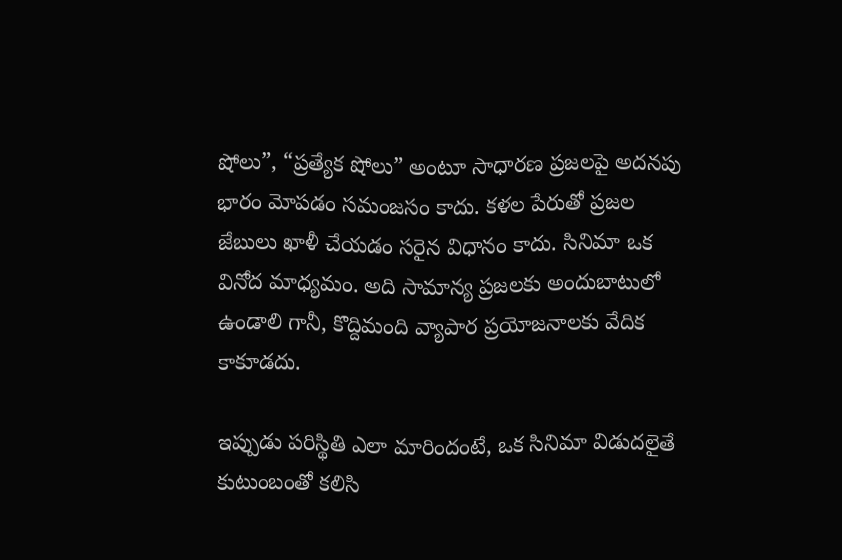షోలు”, “ప్రత్యేక షోలు” అంటూ సాధారణ ప్రజలపై అదనపు భారం మోపడం సమంజసం కాదు. కళల పేరుతో ప్రజల జేబులు ఖాళీ చేయడం సరైన విధానం కాదు. సినిమా ఒక వినోద మాధ్యమం. అది సామాన్య ప్రజలకు అందుబాటులో ఉండాలి గానీ, కొద్దిమంది వ్యాపార ప్రయోజనాలకు వేదిక కాకూడదు.

ఇప్పుడు పరిస్థితి ఎలా మారిందంటే, ఒక సినిమా విడుదలైతే కుటుంబంతో కలిసి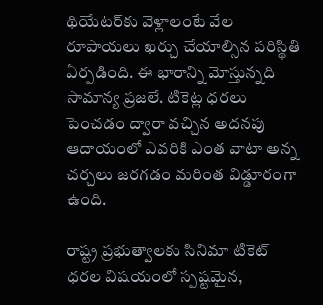థియేటర్‌కు వెళ్లాలంటే వేల రూపాయలు ఖర్చు చేయాల్సిన పరిస్థితి ఏర్పడింది. ఈ భారాన్ని మోస్తున్నది సామాన్య ప్రజలే. టికెట్ల ధరలు పెంచడం ద్వారా వచ్చిన అదనపు ఆదాయంలో ఎవరికి ఎంత వాటా అన్న చర్చలు జరగడం మరింత విడ్డూరంగా ఉంది.

రాష్ట్ర ప్రభుత్వాలకు సినిమా టికెట్ ధరల విషయంలో స్పష్టమైన,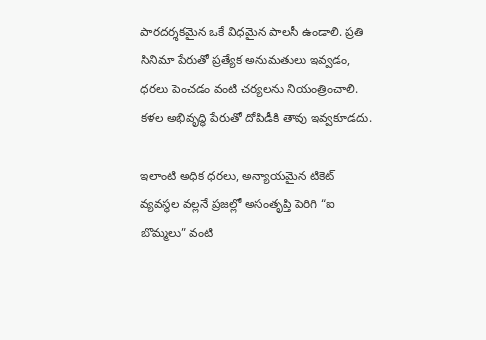పారదర్శకమైన ఒకే విధమైన పాలసీ ఉండాలి. ప్రతి సినిమా పేరుతో ప్రత్యేక అనుమతులు ఇవ్వడం, ధరలు పెంచడం వంటి చర్యలను నియంత్రించాలి. కళల అభివృద్ధి పేరుతో దోపిడీకి తావు ఇవ్వకూడదు.

ఇలాంటి అధిక ధరలు, అన్యాయమైన టికెట్ వ్యవస్థల వల్లనే ప్రజల్లో అసంతృప్తి పెరిగి “ఐ బొమ్మలు” వంటి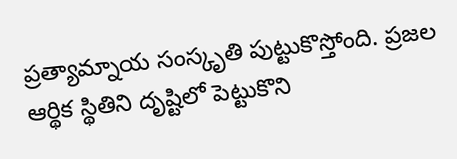ప్రత్యామ్నాయ సంస్కృతి పుట్టుకొస్తోంది. ప్రజల ఆర్థిక స్థితిని దృష్టిలో పెట్టుకొని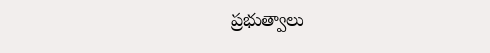ప్రభుత్వాలు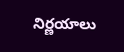నిర్ణయాలు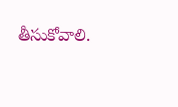తీసుకోవాలి.